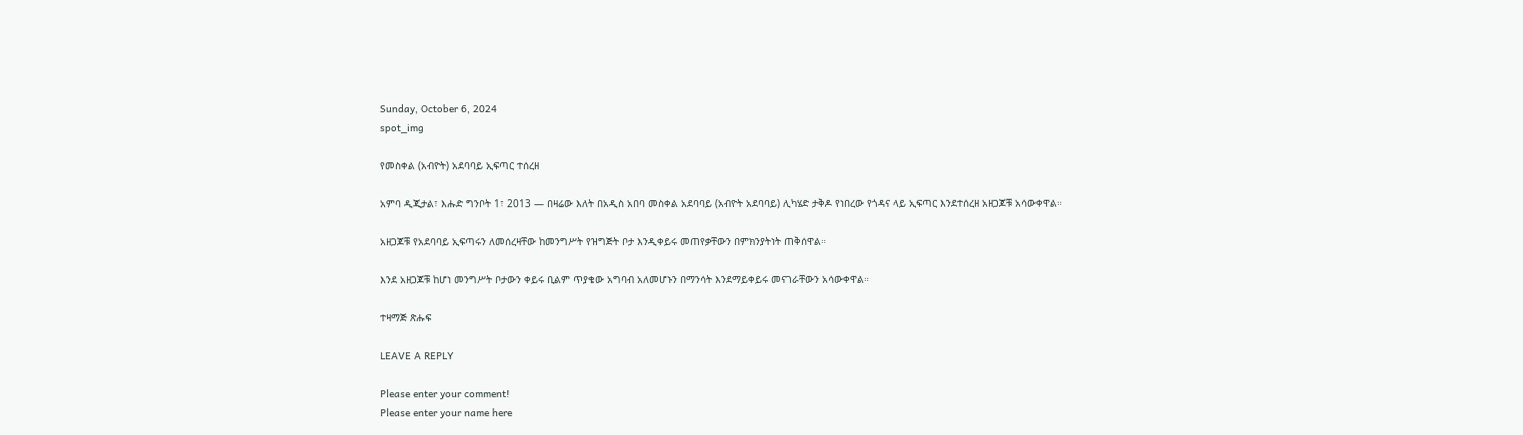Sunday, October 6, 2024
spot_img

የመስቀል (አብዮት) አደባባይ ኢፍጣር ተሰረዘ

አምባ ዲጂታል፣ እሑድ ግንቦት 1፣ 2013 ― በዛሬው እለት በአዲስ አበባ መስቀል አደባባይ (አብዮት አደባባይ) ሊካሄድ ታቅዶ የነበረው የጎዳና ላይ ኢፍጣር እንደተሰረዘ አዘጋጆቹ አሳውቀዋል።

አዘጋጆቹ የአደባባይ ኢፍጣሩን ለመሰረዛቸው ከመንግሥት የዝግጅት ቦታ እንዲቀይሩ መጠየቃቸውን በምክንያትነት ጠቅሰዋል።

እንደ አዘጋጆቹ ከሆነ መንግሥት ቦታውን ቀይሩ ቢልም ጥያቄው አግባብ አለመሆኑን በማንሳት እንደማይቀይሩ መናገራቸውን አሳውቀዋል።

ተዛማጅ ጽሑፍ

LEAVE A REPLY

Please enter your comment!
Please enter your name here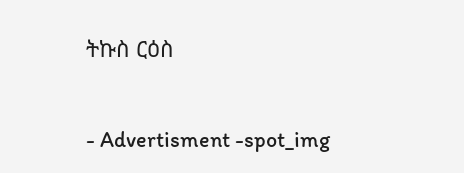ትኩስ ርዕስ

- Advertisment -spot_img